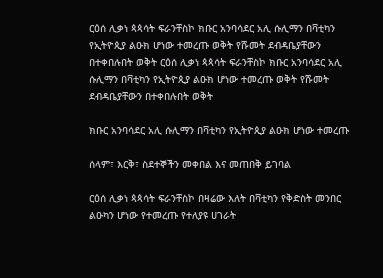ርዕሰ ሊቃነ ጳጳሳት ፍራንቸስኮ ክቡር አንባሳደር አሊ ሱሊማን በቫቲካን የኢትዮጲያ ልዑክ ሆነው ተመረጡ ወቅት የሹመት ደብዳቤያቸውን በተቀበሉበት ወቅት ርዕሰ ሊቃነ ጳጳሳት ፍራንቸስኮ ክቡር አንባሳደር አሊ ሱሊማን በቫቲካን የኢትዮጲያ ልዑክ ሆነው ተመረጡ ወቅት የሹመት ደብዳቤያቸውን በተቀበሉበት ወቅት

ክቡር አንባሳደር አሊ ሱሊማን በቫቲካን የኢትዮጲያ ልዑክ ሆነው ተመረጡ

ሰላም፣ እርቅ፣ ስደተኞችን መቀበል እና መጠበቅ ይገባል

ርዕሰ ሊቃነ ጳጳሳት ፍራንቸስኮ በዛሬው እለት በቫቲካን የቅድስት መንበር ልዑካን ሆነው የተመረጡ የተለያዩ ሀገራት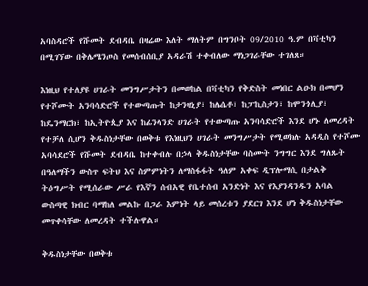አባስዳሮች የሹመት ደብዳቤ በዛሬው እለት ማለትም በግንቦት 09/2010 ዓ.ም በቫቲካን በሚገኘው በቅሌሜንጦስ የመሰብሰቢያ አዳራሽ ተቀብለው ማነጋገራቸው ተገለጸ።

እነዚህ የተለያዩ ሀገራት መንግሥታትን በመወከል በቫቲካን የቅድስት መነበር ልዑክ በመሆን የተሾሙት አንባሳድሮች የተውጣጡት ከታንዛኒያ፣ ከሌሴቶ፣ ከፓኪስታን፣ ከሞንጎሊያ፣ ከዴንማርክ፣ ከኢትዮጲያ እና ከፊንላንድ ሀገራት የተውጣጡ አንባሳድሮች እንደ ሆኑ ለመረዳት የተቻለ ሲሆን ቅዱስነታቸው በወቅቱ የእነዚህን ሀገራት መንግሥታት የሚወክሉ አዳዲስ የተሾሙ አባሳደሮች የሹመት ደብዳቤ ከተቀብሉ በኃላ ቅዱስነታቸው ባስሙት ንግግር እንደ ግለጹት በዓለማችን ውስጥ ፍትህ እና ስምምነትን ለማስፋፋት ዓለም አቀፍ ዲፕሎማሲ በታልቅ ትዕግሥት የሚሰራው ሥራ የእኛን ሰብአዊ የቤተሰብ አንድነት እና የእያንዳንዱን አባል ውስጣዊ ክብር ባማከለ መልኩ በጋራ እምነት ላይ መሰረቱን ያደርገ እንደ ሆነ ቅዱስነታቸው መጥቀሳቸው ለመረዳት ተችሉዋል።

ቅዱስነታቸው በወቅቱ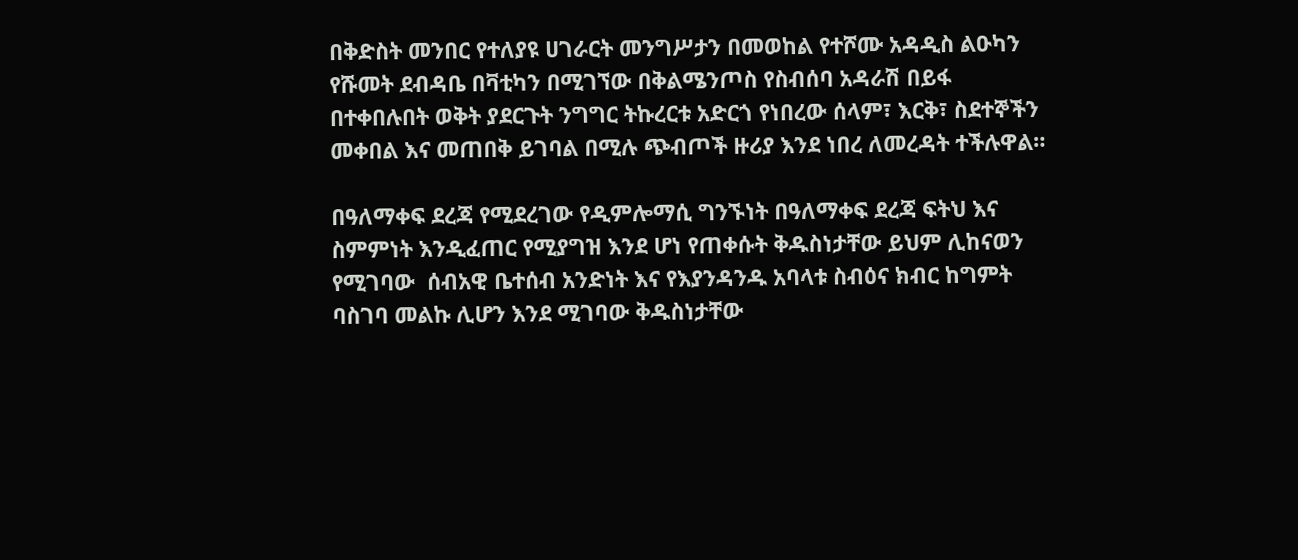በቅድስት መንበር የተለያዩ ሀገራርት መንግሥታን በመወከል የተሾሙ አዳዲስ ልዑካን የሹመት ደብዳቤ በቫቲካን በሚገኘው በቅልሜንጦስ የስብሰባ አዳራሽ በይፋ በተቀበሉበት ወቅት ያደርጉት ንግግር ትኩረርቱ አድርጎ የነበረው ሰላም፣ እርቅ፣ ስደተኞችን መቀበል እና መጠበቅ ይገባል በሚሉ ጭብጦች ዙሪያ እንደ ነበረ ለመረዳት ተችሉዋል።

በዓለማቀፍ ደረጃ የሚደረገው የዲምሎማሲ ግንኙነት በዓለማቀፍ ደረጃ ፍትህ እና ስምምነት እንዲፈጠር የሚያግዝ እንደ ሆነ የጠቀሱት ቅዱስነታቸው ይህም ሊከናወን የሚገባው  ሰብአዊ ቤተሰብ አንድነት እና የእያንዳንዱ አባላቱ ስብዕና ክብር ከግምት ባስገባ መልኩ ሊሆን እንደ ሚገባው ቅዱስነታቸው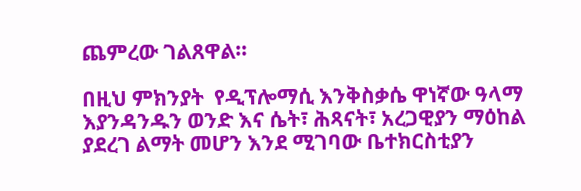ጨምረው ገልጸዋል።

በዚህ ምክንያት  የዲፕሎማሲ እንቅስቃሴ ዋነኛው ዓላማ እያንዳንዱን ወንድ እና ሴት፣ ሕጻናት፣ አረጋዊያን ማዕከል ያደረገ ልማት መሆን እንደ ሚገባው ቤተክርስቲያን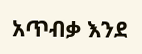አጥብቃ እንደ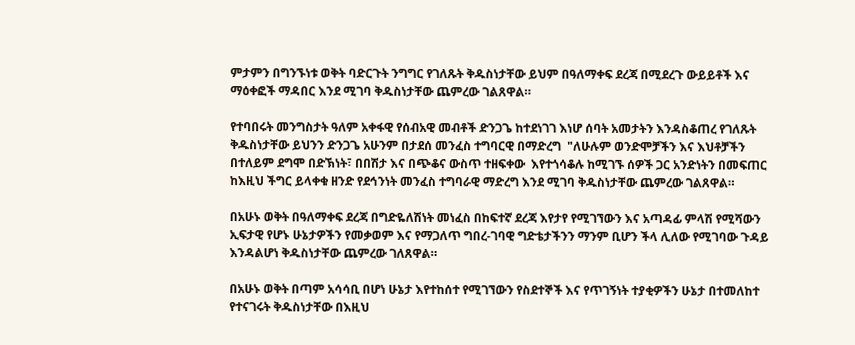ምታምን በግንኙነቱ ወቅት ባድርጉት ንግግር የገለጹት ቅዱስነታቸው ይህም በዓለማቀፍ ደረጃ በሚደረጉ ውይይቶች እና ማዕቀፎች ማዳበር እንደ ሚገባ ቅዱስነታቸው ጨምረው ገልጸዋል።

የተባበሩት መንግስታት ዓለም አቀፋዊ የሰብአዊ መብቶች ድንጋጌ ከተደነገገ እነሆ ሰባት አመታትን እንዳስቆጠረ የገለጹት ቅዱስነታቸው ይህንን ድንጋጌ አሁንም በታደሰ መንፈስ ተግባርዊ በማድረግ  "ለሁሉም ወንድሞቻችን እና እህቶቻችን በተለይም ደግሞ በድኽነት፣ በበሽታ እና በጭቆና ውስጥ ተዘፍቀው  እየተጎሳቆሉ ከሚገኙ ሰዎች ጋር አንድነትን በመፍጠር ከእዚህ ችግር ይላቀቁ ዘንድ የደኅንነት መንፈስ ተግባራዊ ማድረግ እንደ ሚገባ ቅዱስነታቸው ጨምረው ገልጸዋል።

በአሁኑ ወቅት በዓለማቀፍ ደረጃ በግድዬለሽነት መነፈስ በከፍተኛ ደረጃ እየታየ የሚገኘውን እና አጣዳፊ ምላሽ የሚሻውን ኢፍታዊ የሆኑ ሁኔታዎችን የመቃወም እና የማጋለጥ ግበረ-ገባዊ ግድቴታችንን ማንም ቢሆን ችላ ሊለው የሚገባው ጉዳይ እንዳልሆነ ቅዱስነታቸው ጨምረው ገለጸዋል።

በአሁኑ ወቅት በጣም አሳሳቢ በሆነ ሁኔታ እየተከሰተ የሚገኘውን የስደተኞች እና የጥገኝነት ተያቂዎችን ሁኔታ በተመለከተ የተናገሩት ቅዱስነታቸው በእዚህ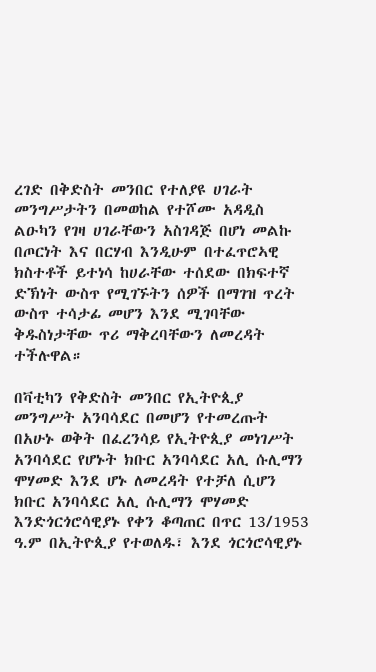ረገድ በቅድስት መንበር የተለያዩ ሀገራት መንግሥታትን በመወከል የተሾሙ አዳዲስ ልዑካን የገዛ ሀገራቸውን አስገዳጅ በሆነ መልኩ በጦርነት እና በርሃብ እንዲሁም በተፈጥሮኣዊ ክስተቶች ይተነሳ ከሀራቸው ተሰደው በክፍተኛ ድኽነት ውስጥ የሚገኙትን ሰዎች በማገዝ ጥረት ውስጥ ተሳታፊ መሆን እንደ ሚገባቸው ቅዱስነታቸው ጥሪ ማቅረባቸውን ለመረዳት ተችሉዋል።

በቫቲካን የቅድስት መንበር የኢትዮጲያ መንግሥት አንባሳደር በመሆን የተመረጡት በአሁኑ ወቅት በፈረንሳይ የኢትዮጲያ መነገሥት አንባሳደር የሆኑት ክቡር አንባሳደር አሊ ሱሊማን ሞሃመድ እንደ ሆኑ ለመረዳት የተቻለ ሲሆን ክቡር አንባሳደር አሊ ሱሊማን ሞሃመድ እንድጎርጎሮሳዊያኑ የቀን ቆጣጠር በጥር 13/1953 ዓ.ም በኢትዮጲያ የተወለዱ፣ እንደ ጎርጎሮሳዊያኑ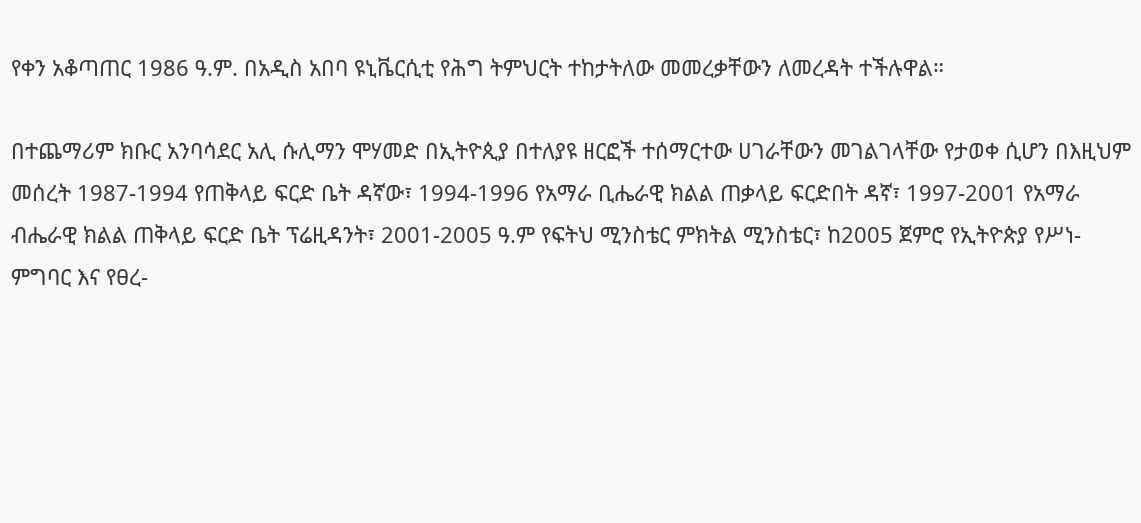የቀን አቆጣጠር 1986 ዓ.ም. በአዲስ አበባ ዩኒቬርሲቲ የሕግ ትምህርት ተከታትለው መመረቃቸውን ለመረዳት ተችሉዋል።

በተጨማሪም ክቡር አንባሳደር አሊ ሱሊማን ሞሃመድ በኢትዮጲያ በተለያዩ ዘርፎች ተሰማርተው ሀገራቸውን መገልገላቸው የታወቀ ሲሆን በእዚህም መሰረት 1987-1994 የጠቅላይ ፍርድ ቤት ዳኛው፣ 1994-1996 የአማራ ቢሔራዊ ክልል ጠቃላይ ፍርድበት ዳኛ፣ 1997-2001 የአማራ ብሔራዊ ክልል ጠቅላይ ፍርድ ቤት ፕሬዚዳንት፣ 2001-2005 ዓ.ም የፍትህ ሚንስቴር ምክትል ሚንስቴር፣ ከ2005 ጀምሮ የኢትዮጵያ የሥነ-ምግባር እና የፀረ-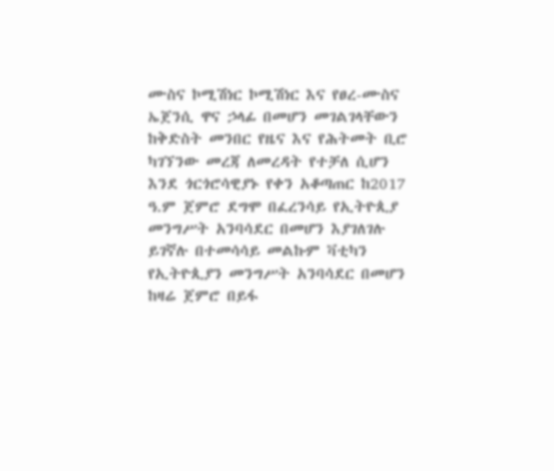ሙስና ኮሚሽነር ኮሚሽነር እና የፀረ-ሙስና ኤጀንሲ ዋና ኃላፊ በመሆን መገልገላቸውን ከቅድስት መንበር የዜና እና የሕትመት ቢሮ ካገኘንው መረጃ ለመረዳት የተቻለ ሲሆን እንደ ጎርጎሮሳዊያኑ የቀን አቆጣጠር ከ2017 ዓ.ም ጀምሮ ደግሞ በፈረንሳይ የኢትዮጲያ መንግሥት አንባሳደር በመሆን እያገለገሉ ይገኛሉ በተመሳሳይ መልኩም ቫቲካን የኢትዮጲያን መንግሥት አንባሳደር በመሆን ከዛሬ ጀምሮ በይፋ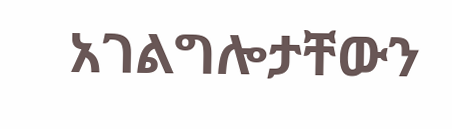አገልግሎታቸውን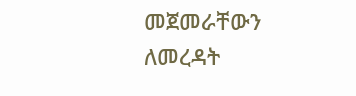መጀመራቸውን ለመረዳት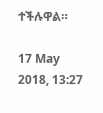ተችሉዋል።

17 May 2018, 13:27